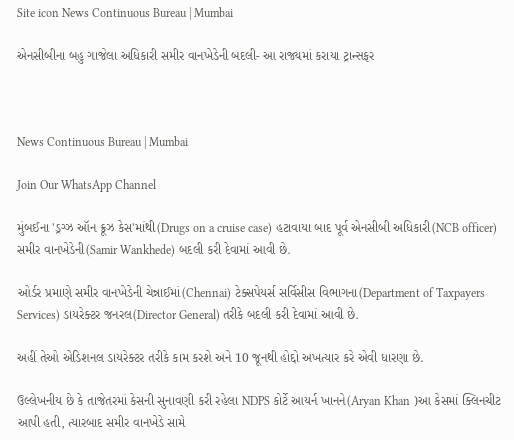Site icon News Continuous Bureau | Mumbai

એનસીબીના બહુ ગાજેલા અધિકારી સમીર વાનખેડેની બદલી- આ રાજ્યમાં કરાયા ટ્રાન્સફર



News Continuous Bureau | Mumbai

Join Our WhatsApp Channel

મુંબઈના 'ડ્રગ્ઝ ઑન ક્રૂઝ કેસ'માંથી(Drugs on a cruise case) હટાવાયા બાદ પૂર્વ એનસીબી અધિકારી(NCB officer) સમીર વાનખેડેની(Samir Wankhede) બદલી કરી દેવામાં આવી છે.

ઓર્ડર પ્રમાણે સમીર વાનખેડેની ચેન્નાઈમાં(Chennai) ટેક્સપેયર્સ સર્વિસીસ વિભાગના(Department of Taxpayers Services) ડાયરેક્ટર જનરલ(Director General) તરીકે બદલી કરી દેવામાં આવી છે.

અહીં તેઓ એડિશનલ ડાયરેક્ટર તરીકે કામ કરશે અને 10 જૂનથી હોદ્દો અખત્યાર કરે એવી ધારણા છે.

ઉલ્લેખનીય છે કે તાજેતરમાં કેસની સુનાવણી કરી રહેલા NDPS કોર્ટે આયર્ન ખાનને(Aryan Khan )આ કેસમાં ક્લિનચીટ આપી હતી, ત્યારબાદ સમીર વાનખેડે સામે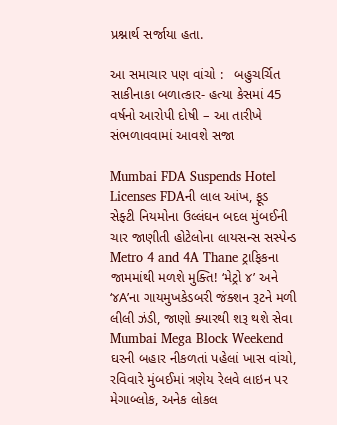પ્રશ્નાર્થ સર્જાયા હતા.

આ સમાચાર પણ વાંચો :   બહુચર્ચિત સાકીનાકા બળાત્કાર- હત્યા કેસમાં 45 વર્ષનો આરોપી દોષી – આ તારીખે સંભળાવવામાં આવશે સજા

Mumbai FDA Suspends Hotel Licenses FDAની લાલ આંખ, ફૂડ સેફ્ટી નિયમોના ઉલ્લંઘન બદલ મુંબઈની ચાર જાણીતી હોટેલોના લાયસન્સ સસ્પેન્ડ
Metro 4 and 4A Thane ટ્રાફિકના જામમાંથી મળશે મુક્તિ! ‘મેટ્રો ૪’ અને ‘૪A’ના ગાયમુખકેડબરી જંક્શન રૂટને મળી લીલી ઝંડી, જાણો ક્યારથી શરૂ થશે સેવા
Mumbai Mega Block Weekend ઘરની બહાર નીકળતાં પહેલાં ખાસ વાંચો, રવિવારે મુંબઈમાં ત્રણેય રેલવે લાઇન પર મેગાબ્લોક, અનેક લોકલ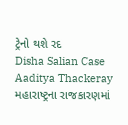ટ્રેનો થશે રદ
Disha Salian Case Aaditya Thackeray મહારાષ્ટ્રના રાજકારણમાં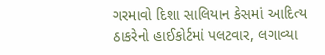ગરમાવો દિશા સાલિયાન કેસમાં આદિત્ય ઠાકરેનો હાઈકોર્ટમાં પલટવાર, લગાવ્યા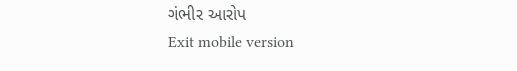ગંભીર આરોપ
Exit mobile version